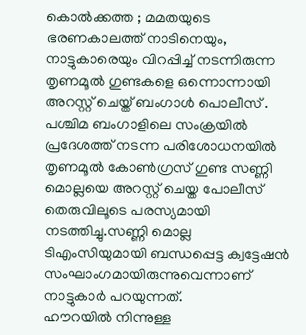കൊൽക്കത്ത ; മമതയുടെ ഭരണകാലത്ത് നാടിനെയും, നാട്ടുകാരെയും വിറപ്പിച്ച് നടന്നിരുന്ന തൃണമൂൽ ഗുണ്ടകളെ ഒന്നൊന്നായി അറസ്റ്റ് ചെയ്ത് ബംഗാൾ പൊലീസ് . പശ്ചിമ ബംഗാളിലെ സംക്രയിൽ പ്രദേശത്ത് നടന്ന പരിശോധനയിൽ തൃണമൂൽ കോൺഗ്രസ് ഗുണ്ട സണ്ണി മൊല്ലയെ അറസ്റ്റ് ചെയ്ത പോലീസ് തെരുവിലൂടെ പരസ്യമായി നടത്തിച്ചു.സണ്ണി മൊല്ല ടിഎംസിയുമായി ബന്ധപ്പെട്ട ക്വട്ടേഷൻ സംഘാംഗമായിരുന്നുവെന്നാണ് നാട്ടുകാർ പറയുന്നത്.
ഹൗറയിൽ നിന്നുള്ള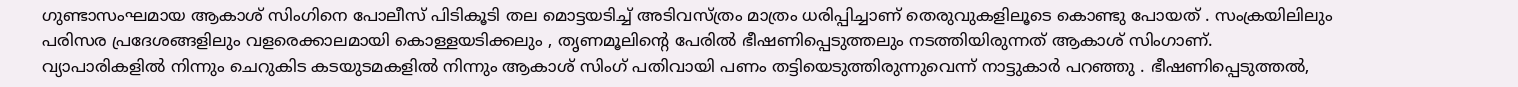ഗുണ്ടാസംഘമായ ആകാശ് സിംഗിനെ പോലീസ് പിടികൂടി തല മൊട്ടയടിച്ച് അടിവസ്ത്രം മാത്രം ധരിപ്പിച്ചാണ് തെരുവുകളിലൂടെ കൊണ്ടു പോയത് . സംക്രയിലിലും പരിസര പ്രദേശങ്ങളിലും വളരെക്കാലമായി കൊള്ളയടിക്കലും , തൃണമൂലിന്റെ പേരിൽ ഭീഷണിപ്പെടുത്തലും നടത്തിയിരുന്നത് ആകാശ് സിംഗാണ്.
വ്യാപാരികളിൽ നിന്നും ചെറുകിട കടയുടമകളിൽ നിന്നും ആകാശ് സിംഗ് പതിവായി പണം തട്ടിയെടുത്തിരുന്നുവെന്ന് നാട്ടുകാർ പറഞ്ഞു . ഭീഷണിപ്പെടുത്തൽ,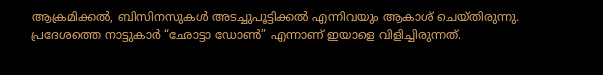ആക്രമിക്കൽ, ബിസിനസുകൾ അടച്ചുപൂട്ടിക്കൽ എന്നിവയും ആകാശ് ചെയ്തിരുന്നു. പ്രദേശത്തെ നാട്ടുകാർ “ഛോട്ടാ ഡോൺ” എന്നാണ് ഇയാളെ വിളിച്ചിരുന്നത്.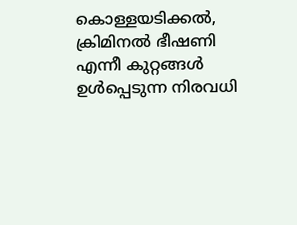കൊള്ളയടിക്കൽ, ക്രിമിനൽ ഭീഷണി എന്നീ കുറ്റങ്ങൾ ഉൾപ്പെടുന്ന നിരവധി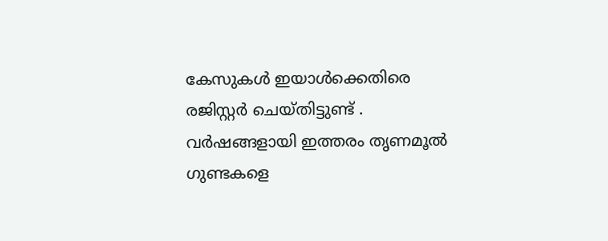കേസുകൾ ഇയാൾക്കെതിരെ രജിസ്റ്റർ ചെയ്തിട്ടുണ്ട് . വർഷങ്ങളായി ഇത്തരം തൃണമൂൽ ഗുണ്ടകളെ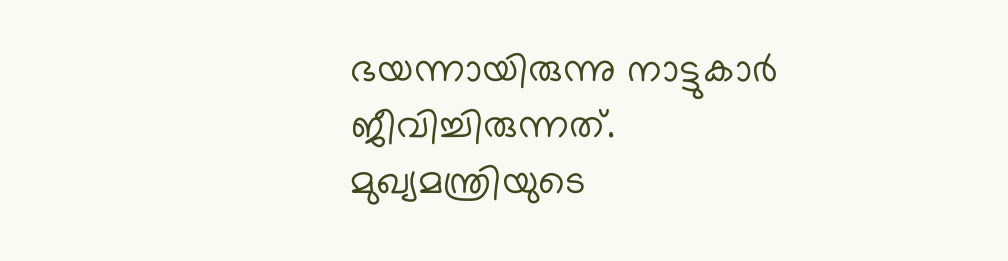ഭയന്നായിരുന്നു നാട്ടുകാർ ജീവിച്ചിരുന്നത്. മുഖ്യമന്ത്രിയുടെ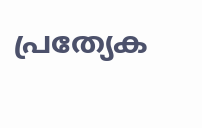പ്രത്യേക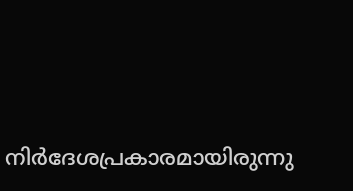നിർദേശപ്രകാരമായിരുന്നു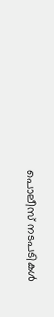പൊലീസ് നടപടികൾ